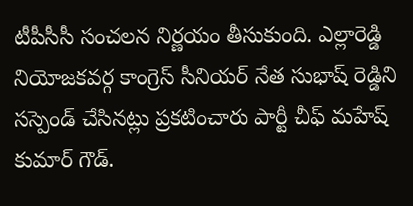టీపీసీసీ సంచలన నిర్ణయం తీసుకుంది. ఎల్లారెడ్డి నియోజకవర్గ కాంగ్రెస్ సీనియర్ నేత సుభాష్ రెడ్డిని సస్పెండ్ చేసినట్లు ప్రకటించారు పార్టీ చీఫ్ మహేష్ కుమార్ గౌడ్.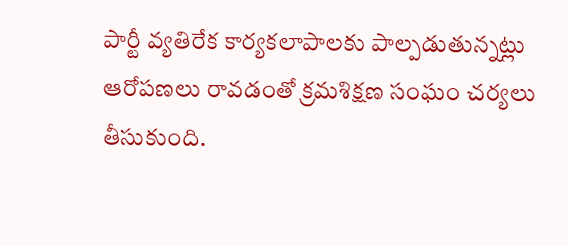పార్టీ వ్యతిరేక కార్యకలాపాలకు పాల్పడుతున్నట్లు ఆరోపణలు రావడంతో క్రమశిక్షణ సంఘం చర్యలు తీసుకుంది.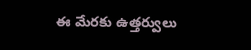ఈ మేరకు ఉత్తర్వులు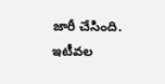జారీ చేసింది. ఇటీవల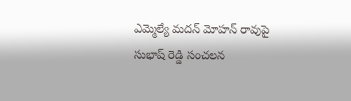ఎమ్మెల్యే మదన్ మోహన్ రావుపై సుభాష్ రెడ్డి సంచలన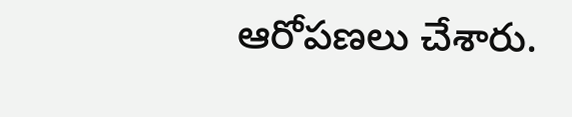ఆరోపణలు చేశారు.